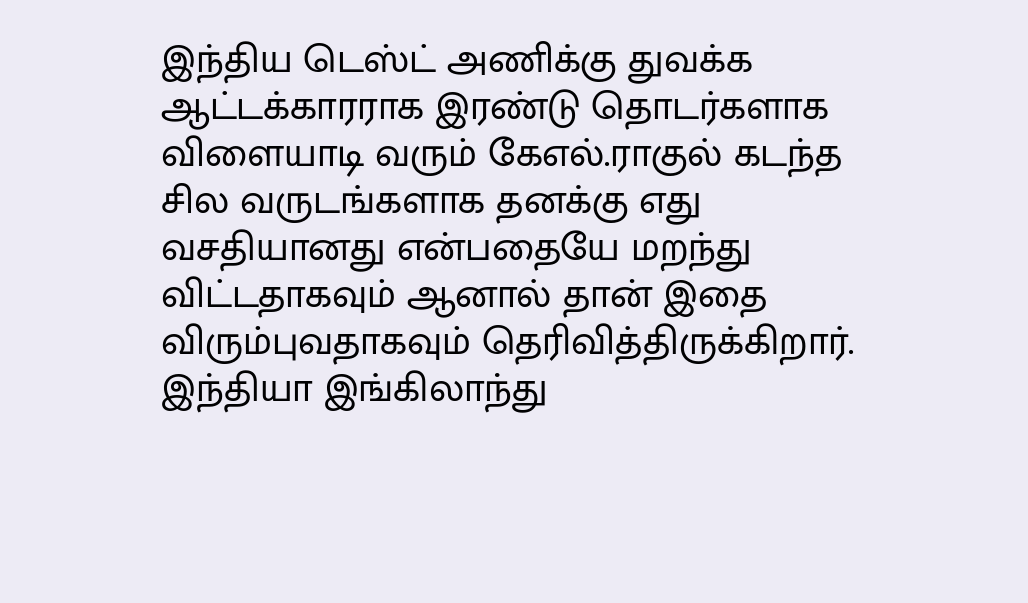இந்திய டெஸ்ட் அணிக்கு துவக்க ஆட்டக்காரராக இரண்டு தொடர்களாக விளையாடி வரும் கேஎல்.ராகுல் கடந்த சில வருடங்களாக தனக்கு எது வசதியானது என்பதையே மறந்து விட்டதாகவும் ஆனால் தான் இதை விரும்புவதாகவும் தெரிவித்திருக்கிறார்.
இந்தியா இங்கிலாந்து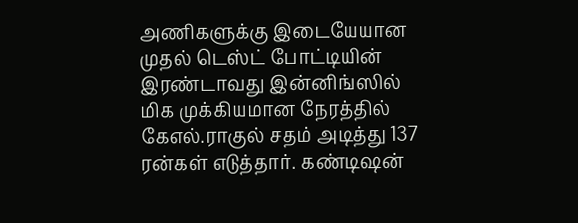அணிகளுக்கு இடையேயான முதல் டெஸ்ட் போட்டியின் இரண்டாவது இன்னிங்ஸில் மிக முக்கியமான நேரத்தில் கேஎல்.ராகுல் சதம் அடித்து 137 ரன்கள் எடுத்தார். கண்டிஷன்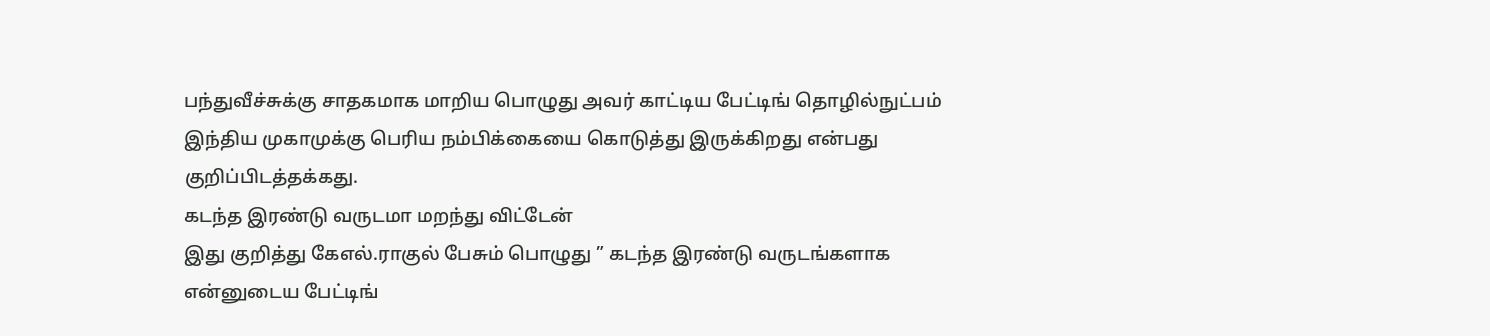பந்துவீச்சுக்கு சாதகமாக மாறிய பொழுது அவர் காட்டிய பேட்டிங் தொழில்நுட்பம் இந்திய முகாமுக்கு பெரிய நம்பிக்கையை கொடுத்து இருக்கிறது என்பது குறிப்பிடத்தக்கது.
கடந்த இரண்டு வருடமா மறந்து விட்டேன்
இது குறித்து கேஎல்.ராகுல் பேசும் பொழுது ” கடந்த இரண்டு வருடங்களாக என்னுடைய பேட்டிங்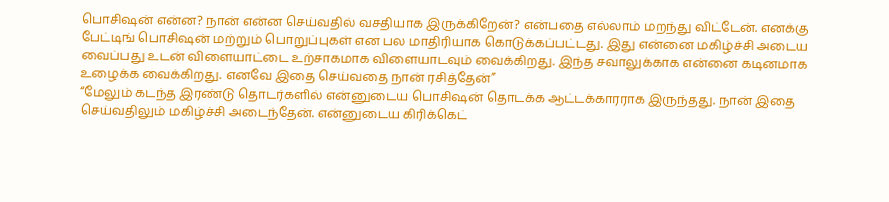பொசிஷன் என்ன? நான் என்ன செய்வதில் வசதியாக இருக்கிறேன்? என்பதை எல்லாம் மறந்து விட்டேன். எனக்கு பேட்டிங் பொசிஷன் மற்றும் பொறுப்புகள் என பல மாதிரியாக கொடுக்கப்பட்டது. இது என்னை மகிழ்ச்சி அடைய வைப்பது உடன் விளையாட்டை உற்சாகமாக விளையாடவும் வைக்கிறது. இந்த சவாலுக்காக என்னை கடினமாக உழைக்க வைக்கிறது. எனவே இதை செய்வதை நான் ரசித்தேன்”
“மேலும் கடந்த இரண்டு தொடர்களில் என்னுடைய பொசிஷன் தொடக்க ஆட்டக்காரராக இருந்தது. நான் இதை செய்வதிலும் மகிழ்ச்சி அடைந்தேன். என்னுடைய கிரிக்கெட்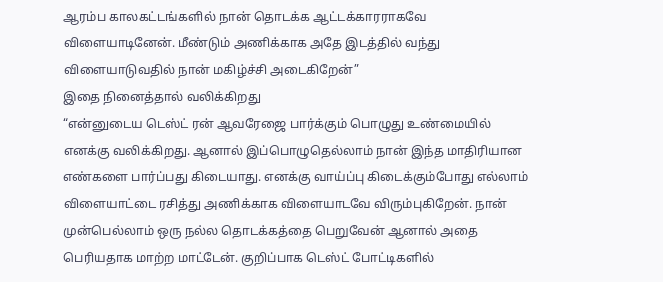ஆரம்ப காலகட்டங்களில் நான் தொடக்க ஆட்டக்காரராகவே விளையாடினேன். மீண்டும் அணிக்காக அதே இடத்தில் வந்து விளையாடுவதில் நான் மகிழ்ச்சி அடைகிறேன்”
இதை நினைத்தால் வலிக்கிறது
“என்னுடைய டெஸ்ட் ரன் ஆவரேஜை பார்க்கும் பொழுது உண்மையில் எனக்கு வலிக்கிறது. ஆனால் இப்பொழுதெல்லாம் நான் இந்த மாதிரியான எண்களை பார்ப்பது கிடையாது. எனக்கு வாய்ப்பு கிடைக்கும்போது எல்லாம் விளையாட்டை ரசித்து அணிக்காக விளையாடவே விரும்புகிறேன். நான் முன்பெல்லாம் ஒரு நல்ல தொடக்கத்தை பெறுவேன் ஆனால் அதை பெரியதாக மாற்ற மாட்டேன். குறிப்பாக டெஸ்ட் போட்டிகளில்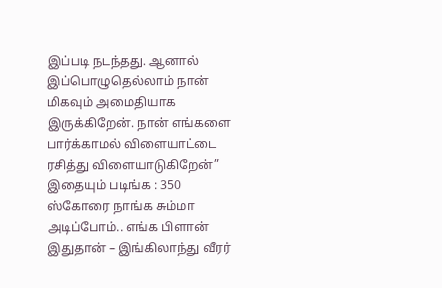இப்படி நடந்தது. ஆனால் இப்பொழுதெல்லாம் நான் மிகவும் அமைதியாக இருக்கிறேன். நான் எங்களை பார்க்காமல் விளையாட்டை ரசித்து விளையாடுகிறேன்”
இதையும் படிங்க : 350 ஸ்கோரை நாங்க சும்மா அடிப்போம்.. எங்க பிளான் இதுதான் – இங்கிலாந்து வீரர்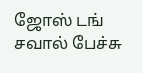ஜோஸ் டங் சவால் பேச்சு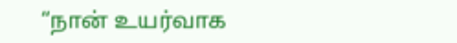“நான் உயர்வாக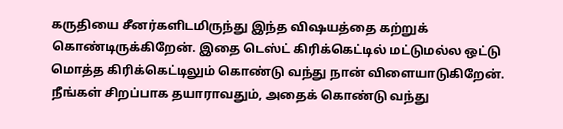கருதியை சீனர்களிடமிருந்து இந்த விஷயத்தை கற்றுக் கொண்டிருக்கிறேன். இதை டெஸ்ட் கிரிக்கெட்டில் மட்டுமல்ல ஒட்டு மொத்த கிரிக்கெட்டிலும் கொண்டு வந்து நான் விளையாடுகிறேன். நீங்கள் சிறப்பாக தயாராவதும், அதைக் கொண்டு வந்து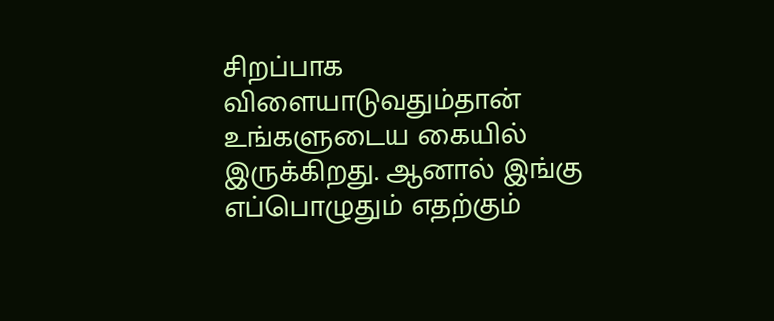சிறப்பாக விளையாடுவதும்தான் உங்களுடைய கையில் இருக்கிறது. ஆனால் இங்கு எப்பொழுதும் எதற்கும்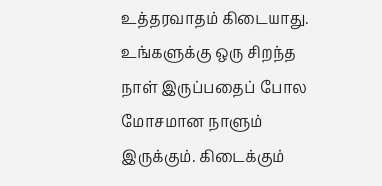உத்தரவாதம் கிடையாது. உங்களுக்கு ஒரு சிறந்த நாள் இருப்பதைப் போல மோசமான நாளும் இருக்கும். கிடைக்கும்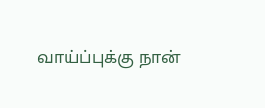வாய்ப்புக்கு நான்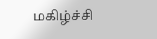மகிழ்ச்சி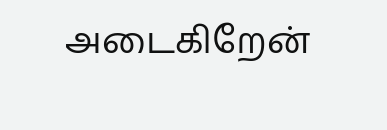அடைகிறேன்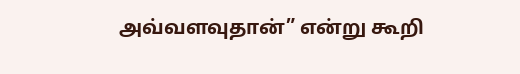அவ்வளவுதான்” என்று கூறி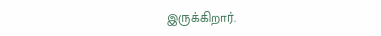இருக்கிறார்.